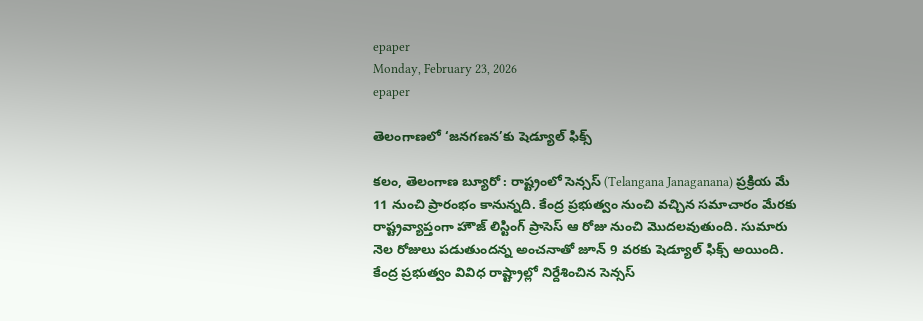epaper
Monday, February 23, 2026
epaper

తెలంగాణలో ‘జనగణన’కు షెడ్యూల్ ఫిక్స్

కలం, తెలంగాణ బ్యూరో : రాష్ట్రంలో సెన్సస్ (Telangana Janaganana) ప్రక్రియ మే 11 నుంచి ప్రారంభం కానున్నది. కేంద్ర ప్రభుత్వం నుంచి వచ్చిన సమాచారం మేరకు రాష్ట్రవ్యాప్తంగా హౌజ్ లిస్టింగ్ ప్రాసెస్ ఆ రోజు నుంచి మొదలవుతుంది. సుమారు నెల రోజులు పడుతుందన్న అంచనాతో జూన్ 9 వరకు షెడ్యూల్ ఫిక్స్ అయింది. కేంద్ర ప్రభుత్వం వివిధ రాష్ట్రాల్లో నిర్దేశించిన సెన్సస్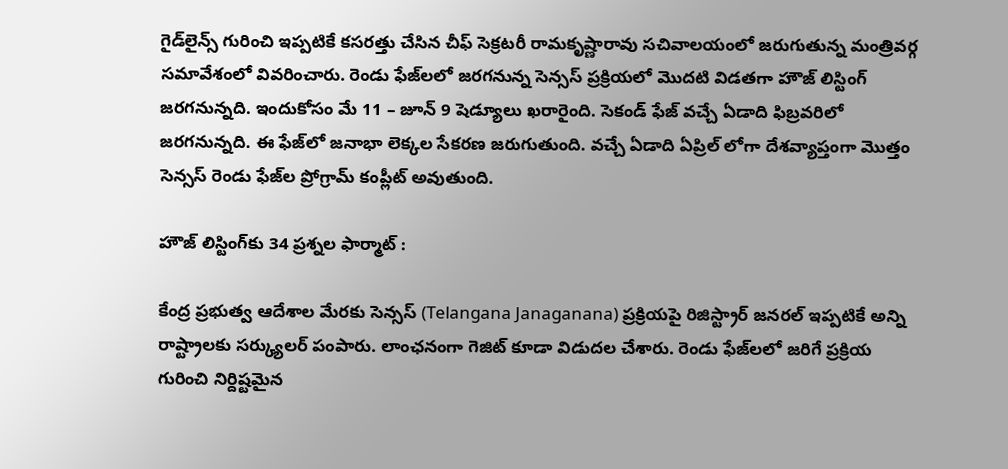గైడ్‌లైన్స్ గురించి ఇప్పటికే కసరత్తు చేసిన చీఫ్ సెక్రటరీ రామకృష్ణారావు సచివాలయంలో జరుగుతున్న మంత్రివర్గ సమావేశంలో వివరించారు. రెండు ఫేజ్‌లలో జరగనున్న సెన్సస్ ప్రక్రియలో మొదటి విడతగా హౌజ్ లిస్టింగ్ జరగనున్నది. ఇందుకోసం మే 11 – జూన్ 9 షెడ్యూలు ఖరారైంది. సెకండ్ ఫేజ్ వచ్చే ఏడాది ఫిబ్రవరిలో జరగనున్నది. ఈ ఫేజ్‌లో జనాభా లెక్కల సేకరణ జరుగుతుంది. వచ్చే ఏడాది ఏప్రిల్ లోగా దేశవ్యాప్తంగా మొత్తం సెన్సస్ రెండు ఫేజ్‌ల ప్రోగ్రామ్ కంప్లీట్ అవుతుంది.

హౌజ్ లిస్టింగ్‌కు 34 ప్రశ్నల ఫార్మాట్ :

కేంద్ర ప్రభుత్వ ఆదేశాల మేరకు సెన్సస్ (Telangana Janaganana) ప్రక్రియపై రిజిస్ట్రార్ జనరల్ ఇప్పటికే అన్ని రాష్ట్రాలకు సర్క్యులర్ పంపారు. లాంఛనంగా గెజిట్ కూడా విడుదల చేశారు. రెండు ఫేజ్‌లలో జరిగే ప్రక్రియ గురించి నిర్దిష్టమైన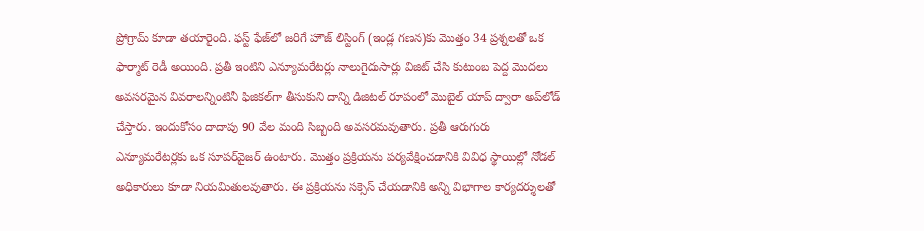ప్రోగ్రామ్ కూడా తయారైంది. ఫస్ట్ ఫేజ్‌లో జరిగే హౌజ్ లిస్టింగ్ (ఇండ్ల గణన)కు మొత్తం 34 ప్రశ్నలతో ఒక ఫార్మాట్ రెడీ అయింది. ప్రతీ ఇంటిని ఎన్యూమరేటర్లు నాలుగైదుసార్లు విజిట్ చేసి కుటుంబ పెద్ద మొదలు అవసరమైన వివరాలన్నింటినీ ఫిజికల్‌గా తీసుకుని దాన్ని డిజిటల్ రూపంలో మొబైల్ యాప్ ద్వారా అప్‌‌లోడ్ చేస్తారు. ఇందుకోసం దాదాపు 90 వేల మంది సిబ్బంది అవసరమవుతారు. ప్రతీ ఆరుగురు ఎన్యూమరేటర్లకు ఒక సూపర్‌వైజర్ ఉంటారు. మొత్తం ప్రక్రియను పర్యవేక్షించడానికి వివిధ స్థాయిల్లో నోడల్ అధికారులు కూడా నియమితులవుతారు. ఈ ప్రక్రియను సక్సెస్ చేయడానికి అన్ని విభాగాల కార్యదర్శులతో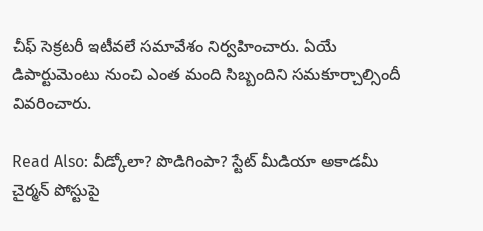చీఫ్ సెక్రటరీ ఇటీవలే సమావేశం నిర్వహించారు. ఏయే డిపార్టుమెంటు నుంచి ఎంత మంది సిబ్బందిని సమకూర్చాల్సిందీ వివరించారు.

Read Also: వీడ్కోలా? పొడిగింపా? స్టేట్ మీడియా అకాడమీ చైర్మన్ పోస్టుపై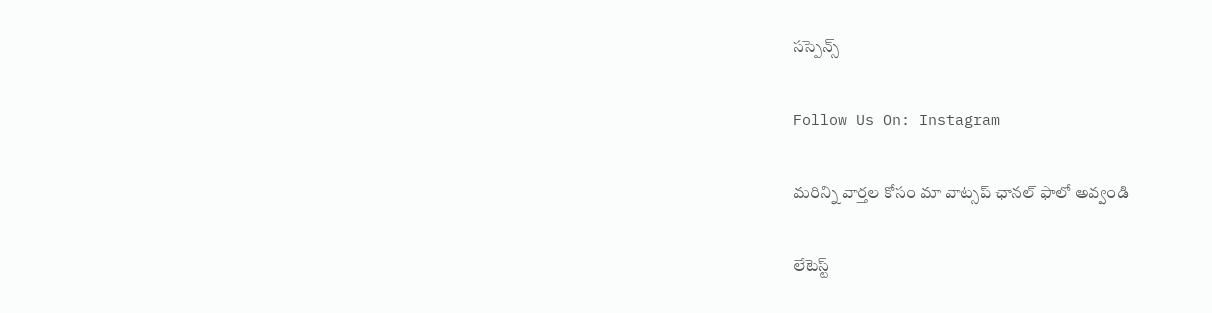సస్పెన్స్

Follow Us On: Instagram

మ‌రిన్ని వార్త‌ల కోసం మా వాట్స‌ప్ ఛాన‌ల్ ఫాలో అవ్వండి

లేటెస్ట్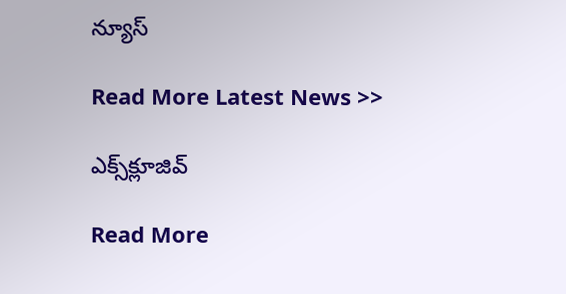న్యూస్‌

Read More Latest News >>

ఎక్స్‌క్లూజివ్‌

Read More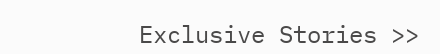Exclusive Stories >>